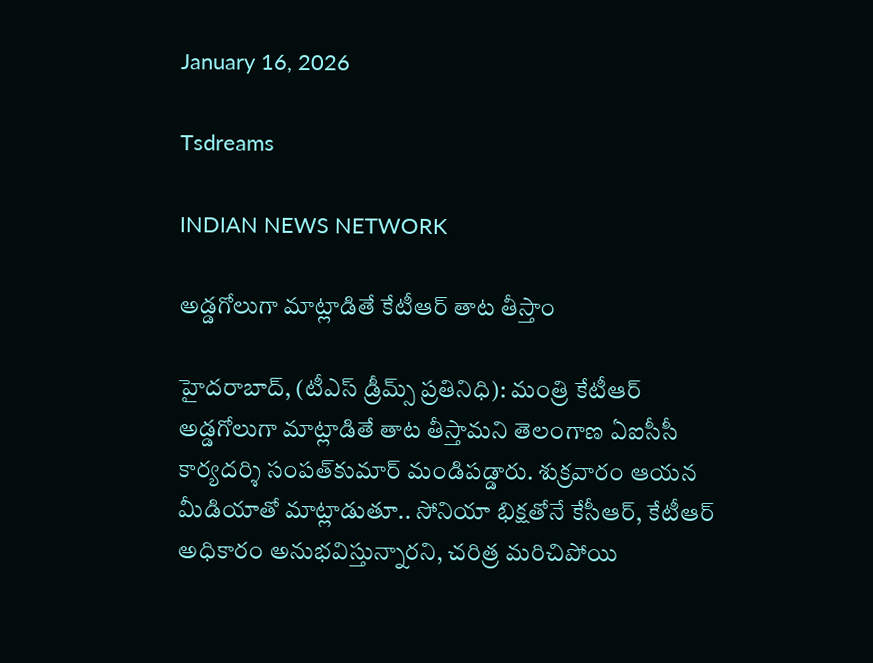January 16, 2026

Tsdreams

INDIAN NEWS NETWORK

అడ్డగోలుగా మాట్లాడితే కేటీఆర్ తాట తీస్తాం

హైదరాబాద్‌, (టీఎస్ డ్రీమ్స్ ప్రతినిధి): మంత్రి కేటీఆర్‌ అడ్డగోలుగా మాట్లాడితే తాట తీస్తామని తెలంగాణ ఏఐసీసీ కార్యదర్శి సంపత్‌కుమార్‌ మండిపడ్డారు. శుక్రవారం ఆయన మీడియాతో మాట్లాడుతూ.. సోనియా భిక్షతోనే కేసీఆర్‌, కేటీఆర్‌ అధికారం అనుభవిస్తున్నారని, చరిత్ర మరిచిపోయి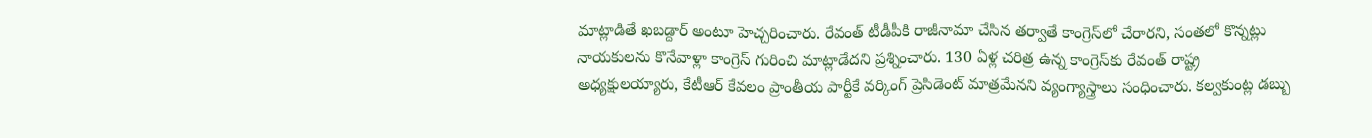మాట్లాడితే ఖబడ్దార్‌ అంటూ హెచ్చరించారు. రేవంత్‌ టీడీపీకి రాజీనామా చేసిన తర్వాతే కాంగ్రెస్‌లో చేరారని, సంతలో కొన్నట్లు నాయకులను కొనేవాళ్లా కాంగ్రెస్‌ గురించి మాట్లాడేదని ప్రశ్నించారు. 130 ఏళ్ల చరిత్ర ఉన్న కాంగ్రెస్‌కు రేవంత్‌ రాష్ట్ర అధ్యక్షులయ్యారు, కేటీఆర్‌ కేవలం ప్రాంతీయ పార్టీకే వర్కింగ్‌ ప్రెసిడెంట్‌ మాత్రమేనని వ్యంగ్యాస్త్రాలు సంధించారు. కల్వకుంట్ల డబ్బు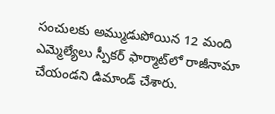సంచులకు అమ్ముడుపోయిన 12 మంది ఎమ్మెల్యేలు స్పీకర్‌ ఫార్మాట్‌లో రాజీనామా చేయండని డిమాండ్‌ చేశారు.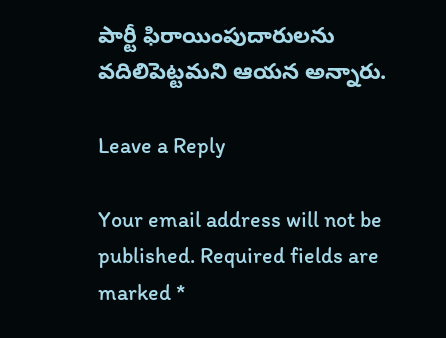పార్టీ ఫిరాయింపుదారులను వదిలిపెట్టమని ఆయన అన్నారు.

Leave a Reply

Your email address will not be published. Required fields are marked *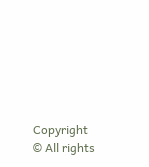Copyright © All rights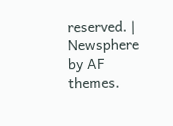reserved. | Newsphere by AF themes.